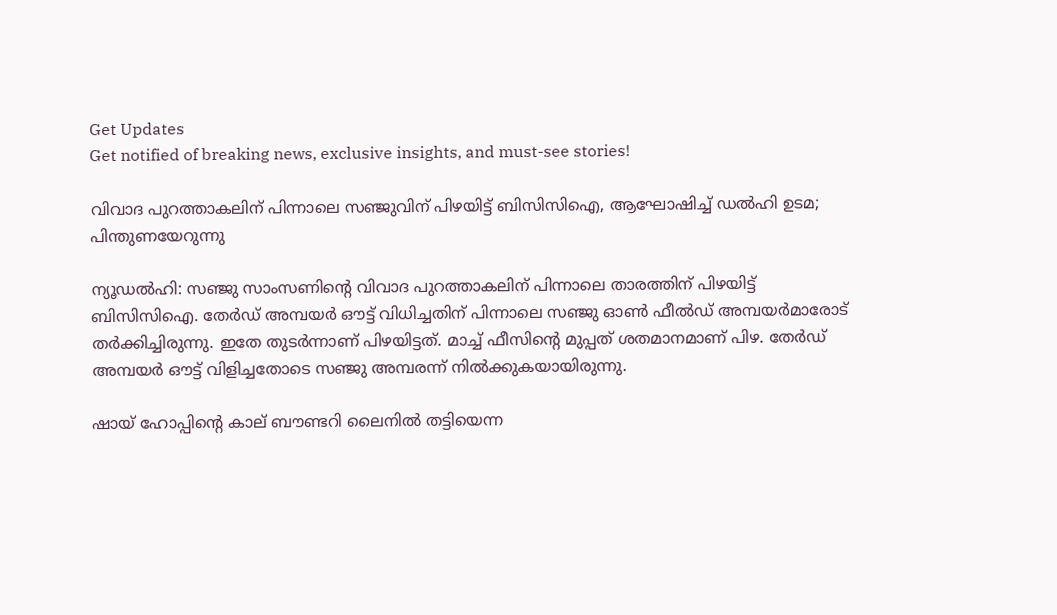Get Updates
Get notified of breaking news, exclusive insights, and must-see stories!

വിവാദ പുറത്താകലിന് പിന്നാലെ സഞ്ജുവിന് പിഴയിട്ട് ബിസിസിഐ, ആഘോഷിച്ച് ഡല്‍ഹി ഉടമ; പിന്തുണയേറുന്നു

ന്യൂഡല്‍ഹി: സഞ്ജു സാംസണിന്റെ വിവാദ പുറത്താകലിന് പിന്നാലെ താരത്തിന് പിഴയിട്ട് ബിസിസിഐ. തേര്‍ഡ് അമ്പയര്‍ ഔട്ട് വിധിച്ചതിന് പിന്നാലെ സഞ്ജു ഓണ്‍ ഫീല്‍ഡ് അമ്പയര്‍മാരോട് തര്‍ക്കിച്ചിരുന്നു. ഇതേ തുടര്‍ന്നാണ് പിഴയിട്ടത്. മാച്ച് ഫീസിന്റെ മുപ്പത് ശതമാനമാണ് പിഴ. തേര്‍ഡ് അമ്പയര്‍ ഔട്ട് വിളിച്ചതോടെ സഞ്ജു അമ്പരന്ന് നില്‍ക്കുകയായിരുന്നു.

ഷായ് ഹോപ്പിന്റെ കാല് ബൗണ്ടറി ലൈനില്‍ തട്ടിയെന്ന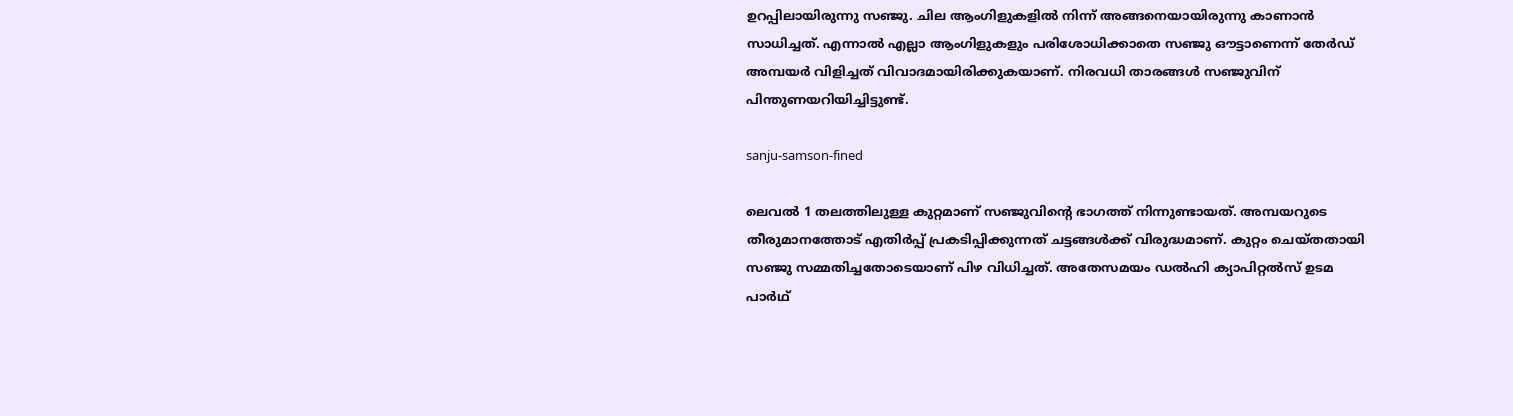ഉറപ്പിലായിരുന്നു സഞ്ജു. ചില ആംഗിളുകളില്‍ നിന്ന് അങ്ങനെയായിരുന്നു കാണാന്‍ സാധിച്ചത്. എന്നാല്‍ എല്ലാ ആംഗിളുകളും പരിശോധിക്കാതെ സഞ്ജു ഔട്ടാണെന്ന് തേര്‍ഡ് അമ്പയര്‍ വിളിച്ചത് വിവാദമായിരിക്കുകയാണ്. നിരവധി താരങ്ങള്‍ സഞ്ജുവിന് പിന്തുണയറിയിച്ചിട്ടുണ്ട്.

sanju-samson-fined

ലെവല്‍ 1 തലത്തിലുള്ള കുറ്റമാണ് സഞ്ജുവിന്റെ ഭാഗത്ത് നിന്നുണ്ടായത്. അമ്പയറുടെ തീരുമാനത്തോട് എതിര്‍പ്പ് പ്രകടിപ്പിക്കുന്നത് ചട്ടങ്ങള്‍ക്ക് വിരുദ്ധമാണ്. കുറ്റം ചെയ്തതായി സഞ്ജു സമ്മതിച്ചതോടെയാണ് പിഴ വിധിച്ചത്. അതേസമയം ഡല്‍ഹി ക്യാപിറ്റല്‍സ് ഉടമ പാര്‍ഥ്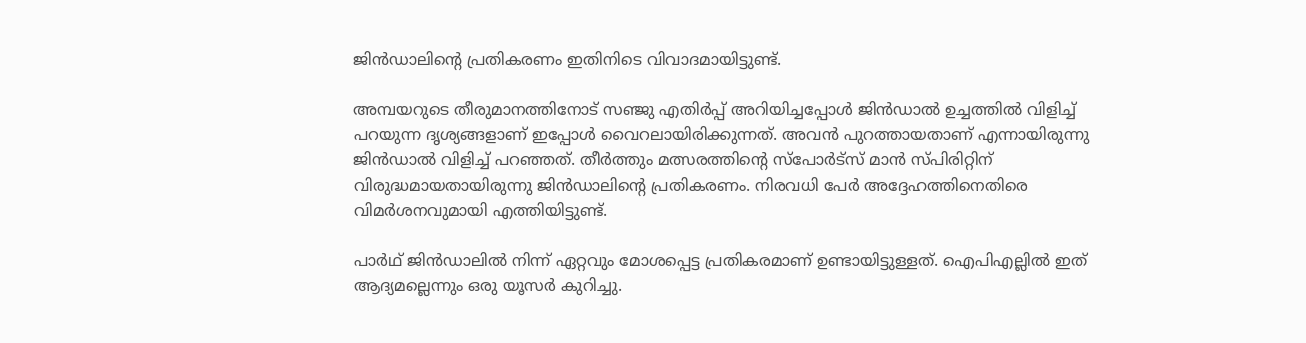ജിന്‍ഡാലിന്റെ പ്രതികരണം ഇതിനിടെ വിവാദമായിട്ടുണ്ട്.

അമ്പയറുടെ തീരുമാനത്തിനോട് സഞ്ജു എതിര്‍പ്പ് അറിയിച്ചപ്പോള്‍ ജിന്‍ഡാല്‍ ഉച്ചത്തില്‍ വിളിച്ച് പറയുന്ന ദൃശ്യങ്ങളാണ് ഇപ്പോള്‍ വൈറലായിരിക്കുന്നത്. അവന്‍ പുറത്തായതാണ് എന്നായിരുന്നു ജിന്‍ഡാല്‍ വിളിച്ച് പറഞ്ഞത്. തീര്‍ത്തും മത്സരത്തിന്റെ സ്‌പോര്‍ട്‌സ് മാന്‍ സ്പിരിറ്റിന് വിരുദ്ധമായതായിരുന്നു ജിന്‍ഡാലിന്റെ പ്രതികരണം. നിരവധി പേര്‍ അദ്ദേഹത്തിനെതിരെ വിമര്‍ശനവുമായി എത്തിയിട്ടുണ്ട്.

പാര്‍ഥ് ജിന്‍ഡാലില്‍ നിന്ന് ഏറ്റവും മോശപ്പെട്ട പ്രതികരമാണ് ഉണ്ടായിട്ടുള്ളത്. ഐപിഎല്ലില്‍ ഇത് ആദ്യമല്ലെന്നും ഒരു യൂസര്‍ കുറിച്ചു.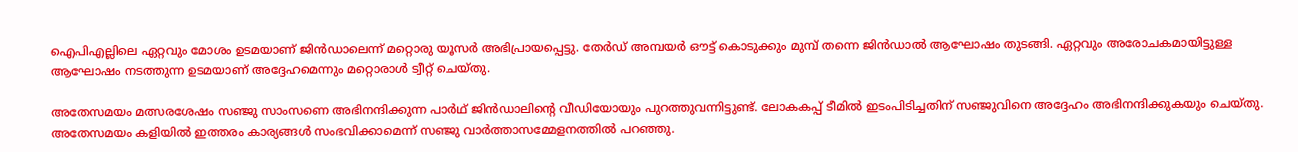ഐപിഎല്ലിലെ ഏറ്റവും മോശം ഉടമയാണ് ജിന്‍ഡാലെന്ന് മറ്റൊരു യൂസര്‍ അഭിപ്രായപ്പെട്ടു. തേര്‍ഡ് അമ്പയര്‍ ഔട്ട് കൊടുക്കും മുമ്പ് തന്നെ ജിന്‍ഡാല്‍ ആഘോഷം തുടങ്ങി. ഏറ്റവും അരോചകമായിട്ടുള്ള ആഘോഷം നടത്തുന്ന ഉടമയാണ് അദ്ദേഹമെന്നും മറ്റൊരാള്‍ ട്വീറ്റ് ചെയ്തു.

അതേസമയം മത്സരശേഷം സഞ്ജു സാംസണെ അഭിനന്ദിക്കുന്ന പാര്‍ഥ് ജിന്‍ഡാലിന്റെ വീഡിയോയും പുറത്തുവന്നിട്ടുണ്ട്. ലോകകപ്പ് ടീമില്‍ ഇടംപിടിച്ചതിന് സഞ്ജുവിനെ അദ്ദേഹം അഭിനന്ദിക്കുകയും ചെയ്തു. അതേസമയം കളിയില്‍ ഇത്തരം കാര്യങ്ങള്‍ സംഭവിക്കാമെന്ന് സഞ്ജു വാര്‍ത്താസമ്മേളനത്തില്‍ പറഞ്ഞു.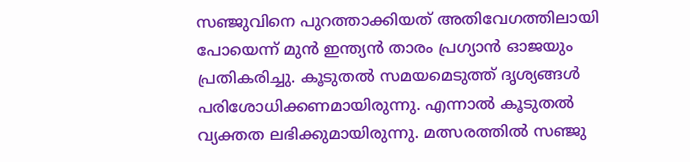സഞ്ജുവിനെ പുറത്താക്കിയത് അതിവേഗത്തിലായി പോയെന്ന് മുന്‍ ഇന്ത്യന്‍ താരം പ്രഗ്യാന്‍ ഓജയും പ്രതികരിച്ചു. കൂടുതല്‍ സമയമെടുത്ത് ദൃശ്യങ്ങള്‍ പരിശോധിക്കണമായിരുന്നു. എന്നാല്‍ കൂടുതല്‍ വ്യക്തത ലഭിക്കുമായിരുന്നു. മത്സരത്തില്‍ സഞ്ജു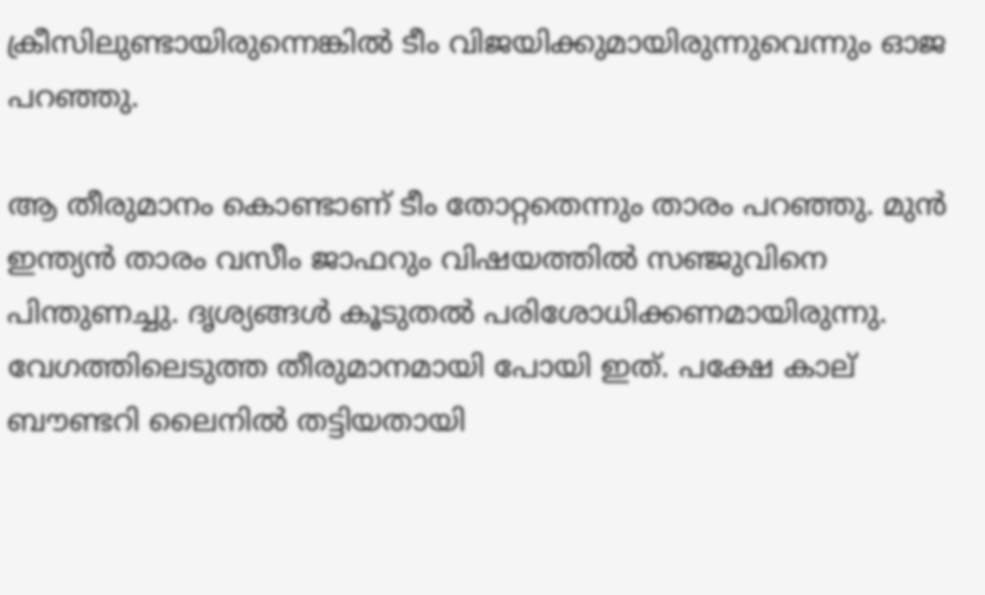ക്രീസിലുണ്ടായിരുന്നെങ്കില്‍ ടീം വിജയിക്കുമായിരുന്നുവെന്നും ഓജ പറഞ്ഞു.

ആ തീരുമാനം കൊണ്ടാണ് ടീം തോറ്റതെന്നും താരം പറഞ്ഞു. മുന്‍ ഇന്ത്യന്‍ താരം വസീം ജാഫറും വിഷയത്തില്‍ സഞ്ജുവിനെ പിന്തുണച്ചു. ദൃശ്യങ്ങള്‍ കൂടുതല്‍ പരിശോധിക്കണമായിരുന്നു. വേഗത്തിലെടുത്ത തീരുമാനമായി പോയി ഇത്. പക്ഷേ കാല് ബൗണ്ടറി ലൈനില്‍ തട്ടിയതായി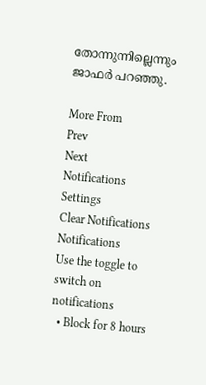തോന്നുന്നില്ലെന്നും ജാഫര്‍ പറഞ്ഞു.

More From
Prev
Next
Notifications
Settings
Clear Notifications
Notifications
Use the toggle to switch on notifications
  • Block for 8 hours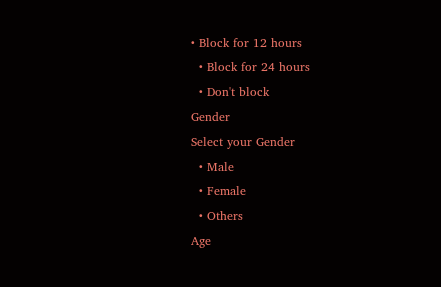• Block for 12 hours
  • Block for 24 hours
  • Don't block
Gender
Select your Gender
  • Male
  • Female
  • Others
Age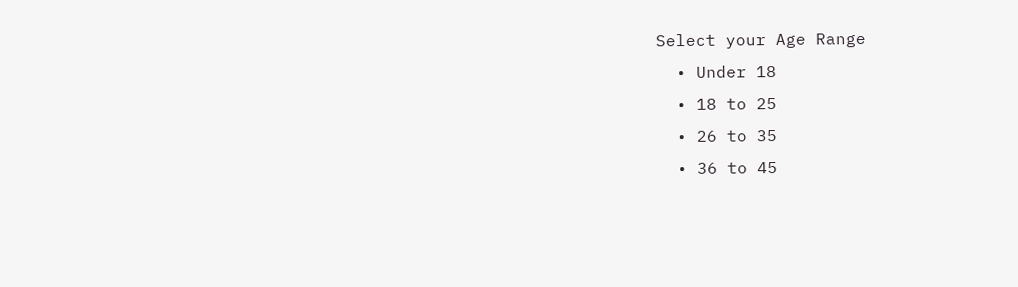Select your Age Range
  • Under 18
  • 18 to 25
  • 26 to 35
  • 36 to 45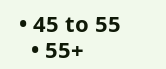• 45 to 55
  • 55+